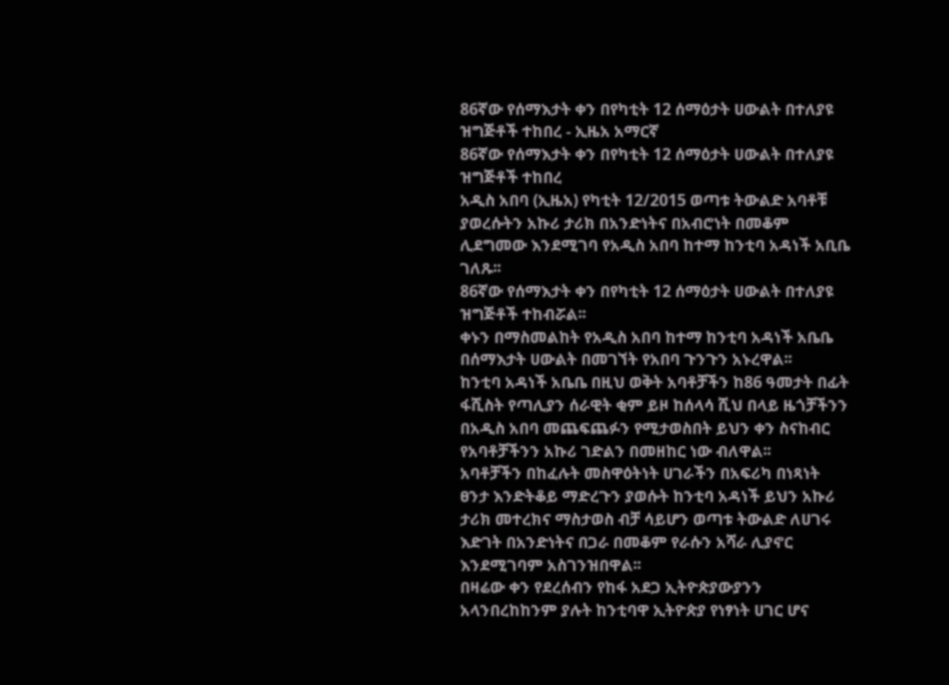86ኛው የሰማእታት ቀን በየካቲት 12 ሰማዕታት ሀውልት በተለያዩ ዝግጅቶች ተከበረ - ኢዜአ አማርኛ
86ኛው የሰማእታት ቀን በየካቲት 12 ሰማዕታት ሀውልት በተለያዩ ዝግጅቶች ተከበረ
አዲስ አበባ (ኢዜአ) የካቲት 12/2015 ወጣቱ ትውልድ አባቶቹ ያወረሱትን አኩሪ ታሪክ በአንድነትና በአብሮነት በመቆም ሊደግመው እንደሚገባ የአዲስ አበባ ከተማ ከንቲባ አዳነች አቢቤ ገለጹ፡፡
86ኛው የሰማእታት ቀን በየካቲት 12 ሰማዕታት ሀውልት በተለያዩ ዝግጅቶች ተከብሯል፡፡
ቀኑን በማስመልከት የአዲስ አበባ ከተማ ከንቲባ አዳነች አቤቤ በሰማእታት ሀውልት በመገኘት የአበባ ጉንጉን አኑረዋል፡፡
ከንቲባ አዳነች አቤቤ በዚህ ወቅት አባቶቻችን ከ86 ዓመታት በፊት ፋሺስት የጣሊያን ሰራዊት ቂም ይዞ ከሰላሳ ሺህ በላይ ዜጎቻችንን በአዲስ አበባ መጨፍጨፉን የሚታወስበት ይህን ቀን ስናከብር የአባቶቻችንን አኩሪ ገድልን በመዘከር ነው ብለዋል፡፡
አባቶቻችን በከፈሉት መስዋዕትነት ሀገራችን በአፍሪካ በነጻነት ፀንታ እንድትቆይ ማድረጉን ያወሱት ከንቲባ አዳነች ይህን አኩሪ ታሪክ መተረክና ማስታወስ ብቻ ሳይሆን ወጣቱ ትውልድ ለሀገሩ እድገት በአንድነትና በጋራ በመቆም የራሱን አሻራ ሊያኖር እንደሚገባም አስገንዝበዋል፡፡
በዛሬው ቀን የደረሰብን የከፋ አደጋ ኢትዮጵያውያንን አላንበረከከንም ያሉት ከንቲባዋ ኢትዮጵያ የነፃነት ሀገር ሆና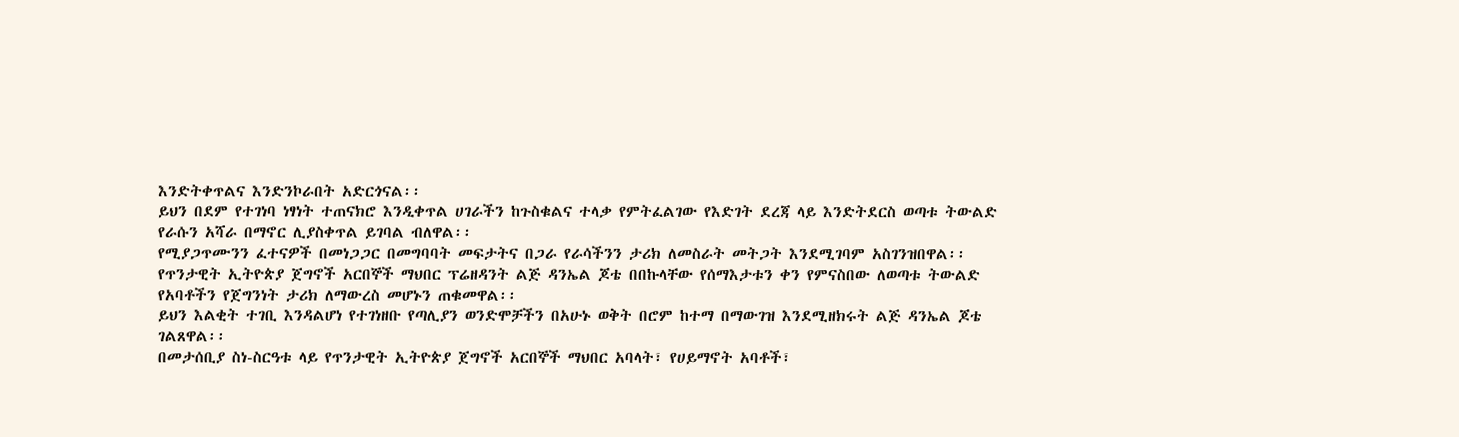እንድትቀጥልና እንድንኮራበት አድርጎናል፡፡
ይህን በደም የተገነባ ነፃነት ተጠናክሮ እንዲቀጥል ሀገራችን ከጉስቁልና ተላቃ የምትፈልገው የእድገት ደረጃ ላይ እንድትደርስ ወጣቱ ትውልድ የራሱን አሻራ በማኖር ሊያስቀጥል ይገባል ብለዋል፡፡
የሚያጋጥሙንን ፈተናዎች በመነጋጋር በመግባባት መፍታትና በጋራ የራሳችንን ታሪክ ለመስራት መትጋት እንደሚገባም አስገንዝበዋል፡፡
የጥንታዊት ኢትዮጵያ ጀግኖች አርበኞች ማህበር ፕሬዘዳንት ልጅ ዳንኤል ጆቴ በበኩላቸው የሰማእታቱን ቀን የምናስበው ለወጣቱ ትውልድ የአባቶችን የጀግንነት ታሪክ ለማውረስ መሆኑን ጠቁመዋል፡፡
ይህን እልቂት ተገቢ እንዳልሆነ የተገነዘቡ የጣሊያን ወንድሞቻችን በአሁኑ ወቅት በሮም ከተማ በማውገዝ እንደሚዘክሩት ልጅ ዳንኤል ጆቴ ገልጸዋል፡፡
በመታሰቢያ ስነ-ስርዓቱ ላይ የጥንታዊት ኢትዮጵያ ጀግኖች አርበኞች ማህበር አባላት፣ የሀይማኖት አባቶች፣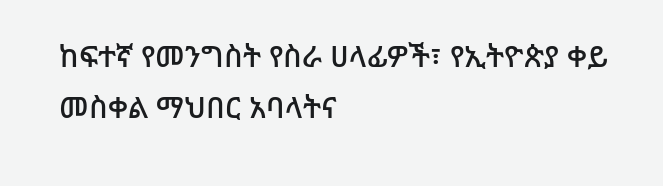ከፍተኛ የመንግስት የስራ ሀላፊዎች፣ የኢትዮጵያ ቀይ መስቀል ማህበር አባላትና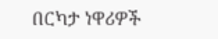በርካታ ነዋሪዎች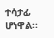ተሳታፊ ሆነዋል፡፡